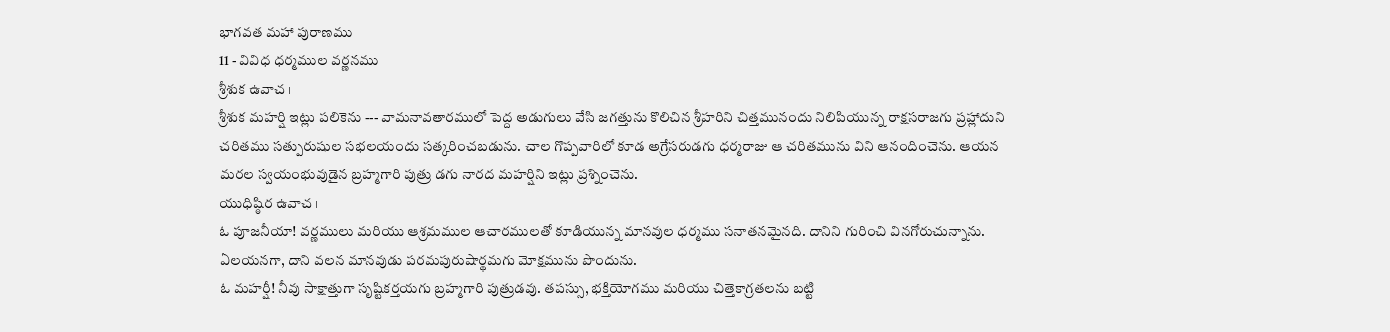భాగవత మహా పురాణము
11 - వివిధ ధర్మముల వర్ణనము
శ్రీశుక ఉవాచ ।
శ్రీశుక మహర్షి ఇట్లు పలికెను --- వామనావతారములో పెద్ద అడుగులు వేసి జగత్తును కొలిచిన శ్రీహరిని చిత్తమునందు నిలిపియున్న రాక్షసరాజగు ప్రహ్లాదుని చరితము సత్పురుషుల సభలయందు సత్కరించబడును. చాల గొప్పవారిలో కూడ అగ్రేసరుడగు ధర్మరాజు ఆ చరితమును విని ఆనందించెను. ఆయన మరల స్వయంభువుడైన బ్రహ్మగారి పుత్రు డగు నారద మహర్షిని ఇట్లు ప్రశ్నించెను.
యుధిష్ఠిర ఉవాచ ।
ఓ పూజనీయా! వర్ణములు మరియు ఆశ్రమముల ఆచారములతో కూడియున్న మానవుల ధర్మము సనాతనమైనది. దానిని గురించి వినగోరుచున్నాను. ఏలయనగా, దాని వలన మానవుడు పరమపురుషార్థమగు మోక్షమును పొందును.
ఓ మహర్షీ! నీవు సాక్షాత్తుగా సృష్టికర్తయగు బ్రహ్మగారి పుత్రుడవు. తపస్సు, భక్తియోగము మరియు చిత్తెకాగ్రతలను బట్టి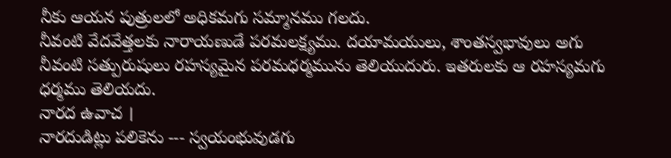నీకు ఆయన పుత్రులలో అధికమగు సమ్మానము గలదు.
నీవంటి వేదవేత్తలకు నారాయణుడే పరమలక్ష్యము. దయామయులు, శాంతస్వభావులు అగు నీవంటి సత్పురుషులు రహస్యమైన పరమధర్మమును తెలియుదురు. ఇతరులకు ఆ రహస్యమగు ధర్మము తెలియదు.
నారద ఉవాచ ।
నారదుడిట్లు పలికెను --- స్వయంభువుడగు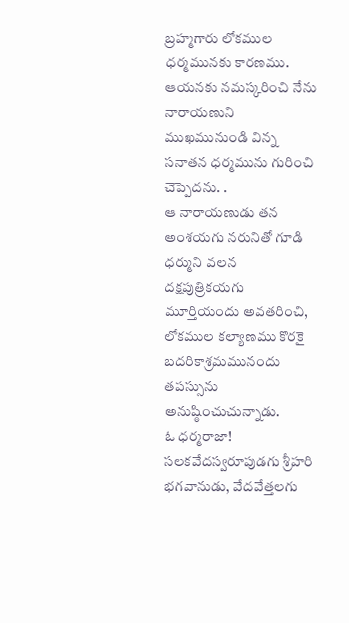బ్రహ్మగారు లోకముల ధర్మమునకు కారణము. ఆయనకు నమస్కరించి నేను నారాయణుని ముఖమునుండి విన్న సనాతన ధర్మమును గురించి చెప్పెదను. .
ఆ నారాయణుడు తన అంశయగు నరునితో గూడి ధర్ముని వలన దక్షపుత్రికయగు మూర్తియందు అవతరించి, లోకముల కల్యాణము కొరకై బదరికాశ్రమమునందు తపస్సును అనుష్ఠించుచున్నాడు.
ఓ ధర్మరాజా! సలకవేదస్వరూపుడగు శ్రీహరి భగవానుడు, వేదవేత్తలగు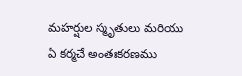మహర్షుల స్మృతులు మరియు ఏ కర్మచే అంతఃకరణము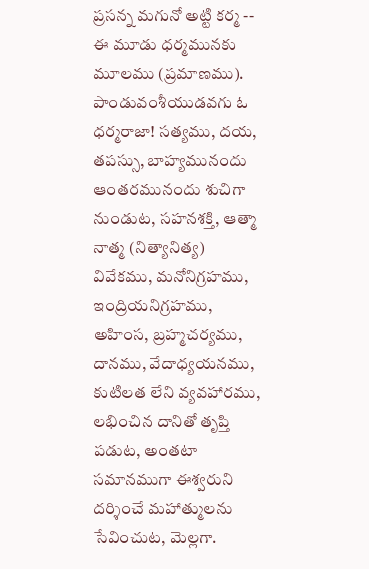ప్రసన్న మగునో అట్టి కర్మ -- ఈ మూడు ధర్మమునకు మూలము (ప్రమాణము).
పాండువంశీయుడవగు ఓ ధర్మరాజా! సత్యము, దయ, తపస్సు, బాహ్యమునందు ఆంతరమునందు శుచిగా నుండుట, సహనశక్తి, ఆత్మా నాత్మ (నిత్యానిత్య) వివేకము, మనోనిగ్రహము, ఇంద్రియనిగ్రహము, అహింస, బ్రహ్మచర్యము, దానము, వేదాధ్యయనము, కుటిలత లేని వ్యవహారము, లభించిన దానితో తృప్తి పడుట, అంతటా సమానముగా ఈశ్వరుని దర్శించే మహాత్ములను సేవించుట, మెల్లగా.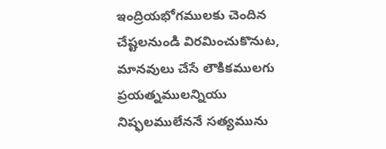ఇంద్రియభోగములకు చెందిన చేష్టలనుండి విరమించుకొనుట, మానవులు చేసే లౌకికములగు ప్రయత్నములన్నియు నిష్ఫలములేననే సత్యమును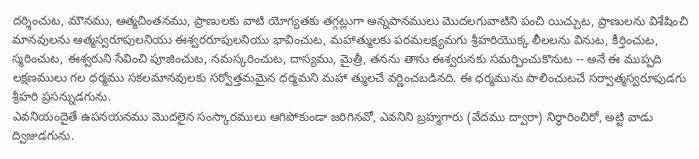దర్శించుట, మౌనము, ఆత్మచింతనము, ప్రాణులకు వాటి యోగ్యతకు తగ్గట్లుగా అన్నపానములు మొదలగువాటిని పంచి యిచ్చుట, ప్రాణులను విశేషించి మానవులను ఆత్మస్వరూపులనియు ఈశ్వరరూపులనియు భావించుట, మహాత్ములకు పరమలక్ష్యమగు శ్రీహరియొక్క లీలలను వినుట, కీర్తించుట, స్మరించుట, ఈశ్వరుని సేవించి పూజించుట, నమస్కరించుట, దాస్యము, మైత్రీ, తనను తాను ఈశ్వరునకు సమర్పించుకొనుట -- అనే ఈ ముప్పది లక్షణములు గల ధర్మము సకలమానవులకు సర్వోత్తమమైన ధర్మమని మహా త్ములచే వర్ణించబడినది. ఈ ధర్మమును పాలించుటచే సర్వాత్మస్వరూపుడగు శ్రీహరి ప్రసన్నుడగును.
ఎవనియందైతే ఉపనయనము మొదలైన సంస్కారములు ఆగిపోకుండా జరిగినవో, ఎవనిని బ్రహ్మగారు (వేదము ద్వారా) నిర్ధారించిరో, అట్టి వాడు ద్విజుడగును.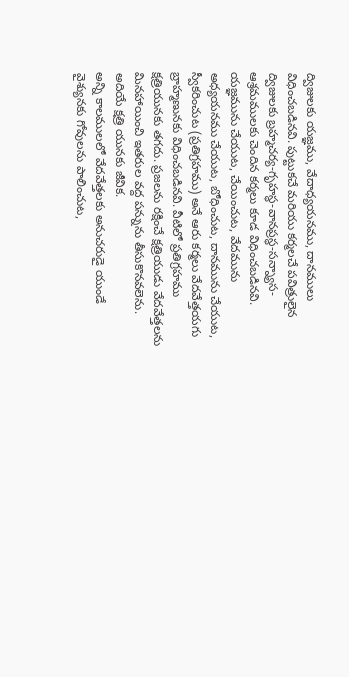ద్విజులకు యజ్ఞము, వేదాధ్యయనము, దానములు విధించబడినవి. పుట్టుకచే మరియు కర్మలచే పవిత్రులైన ద్విజులకు బ్రహ్మచర్య-గృహస్థ-వానప్రస్థ-సన్న్యాస-ఆశ్రమములకు చెందిన కర్మలు కూడ విధించబడినవి.
యజ్ఞమును చేయుట, చేయించుట, వేదమును అధ్యయనము చేయుట, బోధించుట, దానమును చేయుట, స్వీకరించుట (ప్రతిగ్రహము) అనే ఆరు కర్మలు వేదవేత్తయగు బ్రాహ్మణునకు విధించబడినవి. వీటిలో ప్రతిగ్రహము క్షత్రియునకు తగదు. ప్రజలను రక్షించే క్షత్రియుడు వేదవేత్తలను మినహాయించి ఇతరుల వద్ద పన్నును తీసుకొనవలెను. అదియే క్షత్రి యునకు జీవిక.
అన్ని కాలములలో వేదవేత్తలకు అనుచరుడై యుండే వైశ్యునకు గోవులను పాలించుట,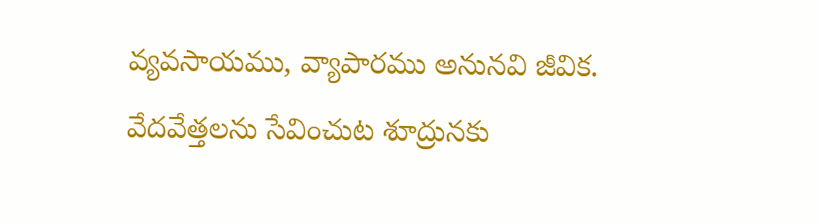వ్యవసాయము, వ్యాపారము అనునవి జీవిక. వేదవేత్తలను సేవించుట శూద్రునకు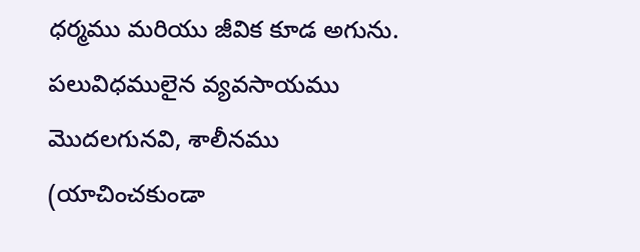ధర్మము మరియు జీవిక కూడ అగును.
పలువిధములైన వ్యవసాయము మొదలగునవి, శాలీనము (యాచించకుండా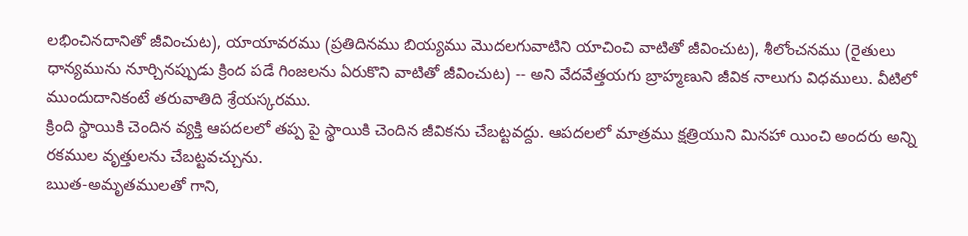లభించినదానితో జీవించుట), యాయావరము (ప్రతిదినము బియ్యము మొదలగువాటిని యాచించి వాటితో జీవించుట), శీలోంచనము (రైతులు ధాన్యమును నూర్చినప్పుడు క్రింద పడే గింజలను ఏరుకొని వాటితో జీవించుట) -- అని వేదవేత్తయగు బ్రాహ్మణుని జీవిక నాలుగు విధములు. వీటిలో ముందుదానికంటే తరువాతిది శ్రేయస్కరము.
క్రింది స్థాయికి చెందిన వ్యక్తి ఆపదలలో తప్ప పై స్థాయికి చెందిన జీవికను చేబట్టవద్దు. ఆపదలలో మాత్రము క్షత్రియుని మినహా యించి అందరు అన్ని రకముల వృత్తులను చేబట్టవచ్చును.
ఋత-అమృతములతో గాని,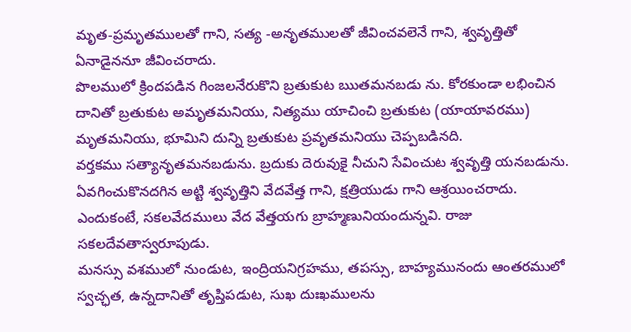మృత-ప్రమృతములతో గాని, సత్య -అనృతములతో జీవించవలెనే గాని, శ్వవృత్తితో ఏనాడైననూ జీవించరాదు.
పొలములో క్రిందపడిన గింజలనేరుకొని బ్రతుకుట ఋతమనబడు ను. కోరకుండా లభించిన దానితో బ్రతుకుట అమృతమనియు, నిత్యము యాచించి బ్రతుకుట (యాయావరము) మృతమనియు, భూమిని దున్ని బ్రతుకుట ప్రవృతమనియు చెప్పబడినది.
వర్తకము సత్యానృతమనబడును. బ్రదుకు దెరువుకై నీచుని సేవించుట శ్వవృత్తి యనబడును. ఏవగించుకొనదగిన అట్టి శ్వవృత్తిని వేదవేత్త గాని, క్షత్రియుడు గాని ఆశ్రయించరాదు. ఎందుకంటే, సకలవేదములు వేద వేత్తయగు బ్రాహ్మణునియందున్నవి. రాజు సకలదేవతాస్వరూపుడు.
మనస్సు వశములో నుండుట, ఇంద్రియనిగ్రహము, తపస్సు, బాహ్యమునందు ఆంతరములో స్వచ్ఛత, ఉన్నదానితో తృప్తిపడుట, సుఖ దుఃఖములను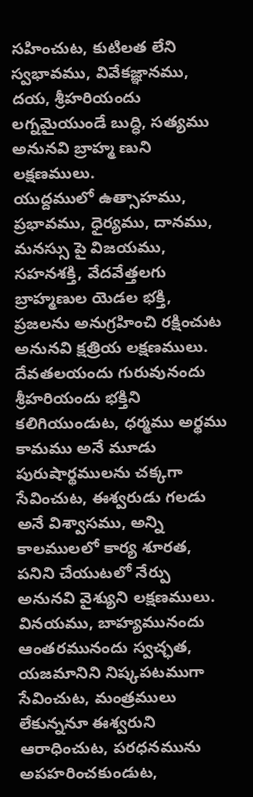సహించుట, కుటిలత లేని స్వభావము, వివేకజ్ఞానము, దయ, శ్రీహరియందు లగ్నమైయుండే బుద్ధి, సత్యము అనునవి బ్రాహ్మ ణుని లక్షణములు.
యుద్దములో ఉత్సాహము, ప్రభావము, ధైర్యము, దానము, మనస్సు పై విజయము, సహనశక్తి, వేదవేత్తలగు బ్రాహ్మణుల యెడల భక్తి, ప్రజలను అనుగ్రహించి రక్షించుట అనునవి క్షత్రియ లక్షణములు.
దేవతలయందు గురువునందు శ్రీహరియందు భక్తిని కలిగియుండుట, ధర్మము అర్థము కామము అనే మూడు పురుషార్థములను చక్కగా సేవించుట, ఈశ్వరుడు గలడు అనే విశ్వాసము, అన్ని కాలములలో కార్య శూరత, పనిని చేయుటలో నేర్పు అనునవి వైశ్యుని లక్షణములు.
వినయము, బాహ్యమునందు ఆంతరమునందు స్వచ్ఛత, యజమానిని నిష్కపటముగా సేవించుట, మంత్రములు లేకున్ననూ ఈశ్వరుని ఆరాధించుట, పరధనమును అపహరించకుండుట,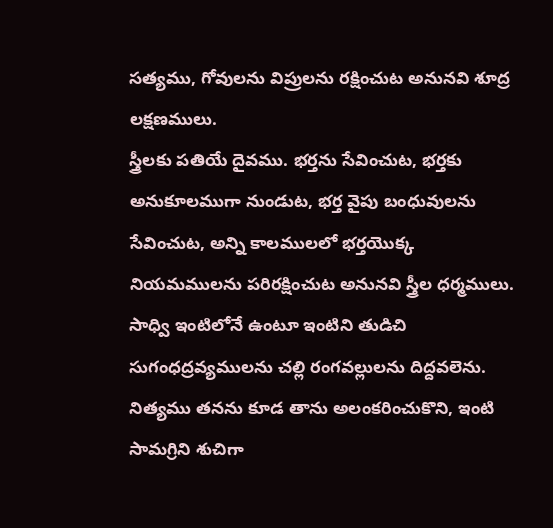సత్యము, గోవులను విప్రులను రక్షించుట అనునవి శూద్ర లక్షణములు.
స్త్రీలకు పతియే దైవము. భర్తను సేవించుట, భర్తకు అనుకూలముగా నుండుట, భర్త వైపు బంధువులను సేవించుట, అన్ని కాలములలో భర్తయొక్క నియమములను పరిరక్షించుట అనునవి స్త్రీల ధర్మములు.
సాధ్వి ఇంటిలోనే ఉంటూ ఇంటిని తుడిచి సుగంధద్రవ్యములను చల్లి రంగవల్లులను దిద్దవలెను. నిత్యము తనను కూడ తాను అలంకరించుకొని, ఇంటి సామగ్రిని శుచిగా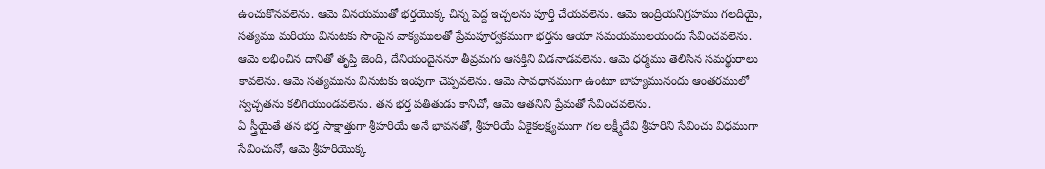ఉంచుకొనవలెను. ఆమె వినయముతో భర్తయొక్క చిన్న పెద్ద ఇచ్చలను పూర్తి చేయవలెను. ఆమె ఇంద్రియనిగ్రహము గలదియై, సత్యము మరియు వినుటకు సొంపైన వాక్యములతో ప్రేమపూర్వకముగా భర్తను ఆయా సమయములయందు సేవించవలెను.
ఆమె లభించిన దానితో తృప్తి జెంది, దేనియందైననూ తీవ్రమగు ఆసక్తిని విడనాడవలెను. ఆమె ధర్మము తెలిసిన సమర్థురాలు కావలెను. ఆమె సత్యమును వినుటకు ఇంపుగా చెప్పవలెను. ఆమె సావధానముగా ఉంటూ బాహ్యమునందు ఆంతరములో స్వచ్చతను కలిగియుండవలెను. తన భర్త పతితుడు కానిచో, ఆమె ఆతనిని ప్రేమతో సేవించవలెను.
ఏ స్త్రీయైతే తన భర్త సాక్షాత్తుగా శ్రీహరియే అనే భావనతో, శ్రీహరియే ఏకైకలక్ష్యముగా గల లక్ష్మీదేవి శ్రీహరిని సేవించు విధముగా సేవించునో, ఆమె శ్రీహరియొక్క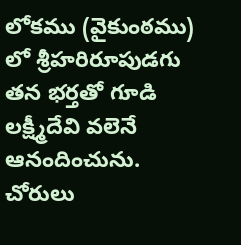లోకము (వైకుంఠము) లో శ్రీహరిరూపుడగు తన భర్తతో గూడి లక్ష్మీదేవి వలెనే ఆనందించును.
చోరులు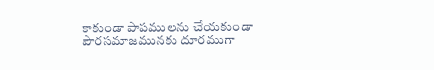కాకుండా పాపములను చేయకుండా పౌరసమాజమునకు దూరముగా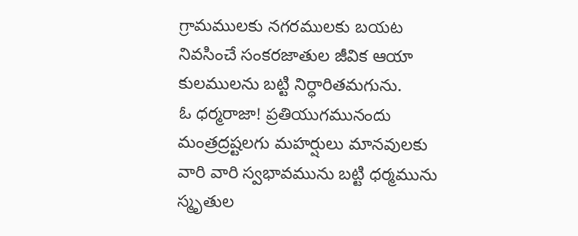గ్రామములకు నగరములకు బయట నివసించే సంకరజాతుల జీవిక ఆయా కులములను బట్టి నిర్ధారితమగును.
ఓ ధర్మరాజా! ప్రతియుగమునందు మంత్రద్రష్టలగు మహర్షులు మానవులకు వారి వారి స్వభావమును బట్టి ధర్మమును స్మృతుల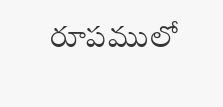రూపములో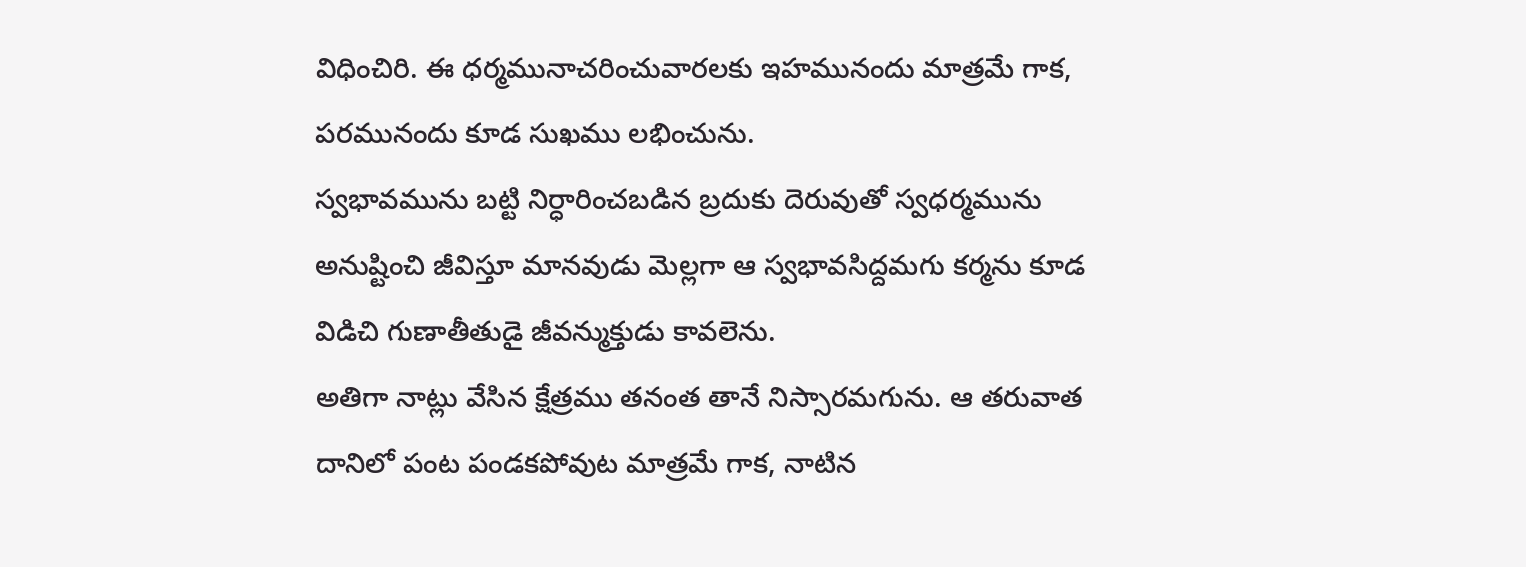విధించిరి. ఈ ధర్మమునాచరించువారలకు ఇహమునందు మాత్రమే గాక, పరమునందు కూడ సుఖము లభించును.
స్వభావమును బట్టి నిర్ధారించబడిన బ్రదుకు దెరువుతో స్వధర్మమును అనుష్టించి జీవిస్తూ మానవుడు మెల్లగా ఆ స్వభావసిద్దమగు కర్మను కూడ విడిచి గుణాతీతుడై జీవన్ముక్తుడు కావలెను.
అతిగా నాట్లు వేసిన క్షేత్రము తనంత తానే నిస్సారమగును. ఆ తరువాత దానిలో పంట పండకపోవుట మాత్రమే గాక, నాటిన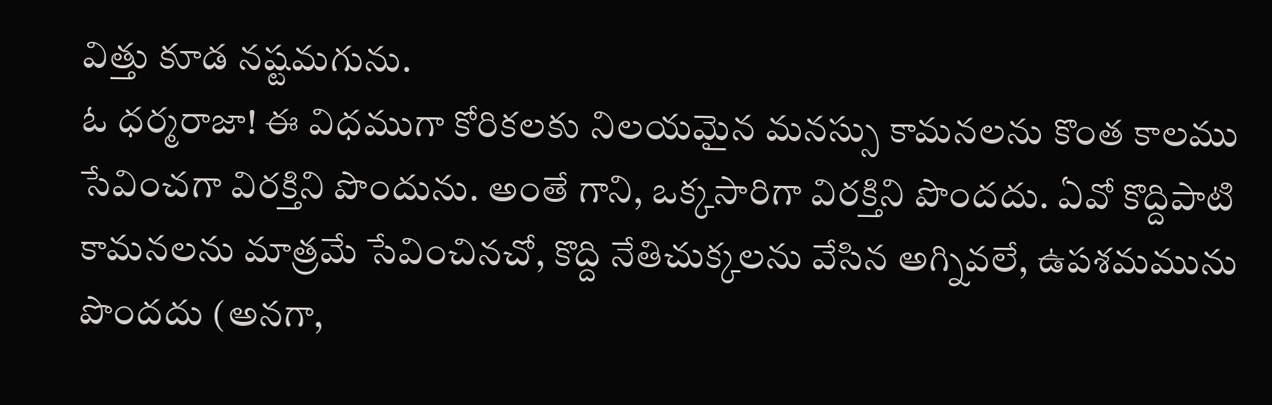విత్తు కూడ నష్టమగును.
ఓ ధర్మరాజా! ఈ విధముగా కోరికలకు నిలయమైన మనస్సు కామనలను కొంత కాలము సేవించగా విరక్తిని పొందును. అంతే గాని, ఒక్కసారిగా విరక్తిని పొందదు. ఏవో కొద్దిపాటి కామనలను మాత్రమే సేవించినచో, కొద్ది నేతిచుక్కలను వేసిన అగ్నివలే, ఉపశమమును పొందదు (అనగా,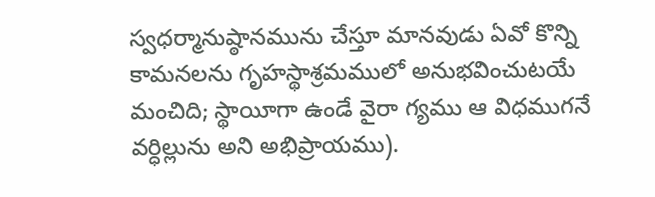స్వధర్మానుష్ఠానమును చేస్తూ మానవుడు ఏవో కొన్ని కామనలను గృహస్థాశ్రమములో అనుభవించుటయే మంచిది; స్థాయీగా ఉండే వైరా గ్యము ఆ విధముగనే వర్ధిల్లును అని అభిప్రాయము).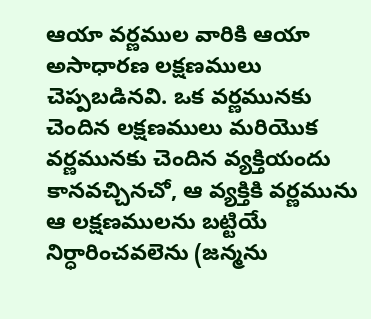ఆయా వర్ణముల వారికి ఆయా అసాధారణ లక్షణములు చెప్పబడినవి. ఒక వర్ణమునకు చెందిన లక్షణములు మరియొక వర్ణమునకు చెందిన వ్యక్తియందు కానవచ్చినచో, ఆ వ్యక్తికి వర్ణమును ఆ లక్షణములను బట్టియే నిర్ధారించవలెను (జన్మను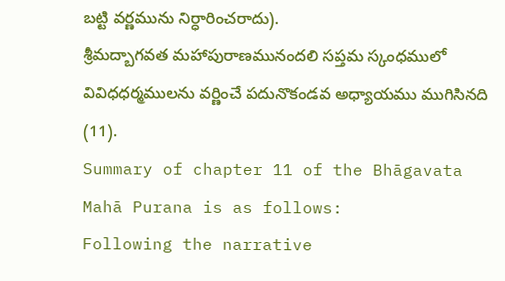బట్టి వర్ణమును నిర్ధారించరాదు).
శ్రీమద్బాగవత మహాపురాణమునందలి సప్తమ స్కంధములో వివిధధర్మములను వర్ణించే పదునొకండవ అధ్యాయము ముగిసినది (11).
Summary of chapter 11 of the Bhāgavata Mahā Purana is as follows:
Following the narrative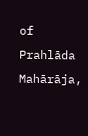of Prahlāda Mahārāja,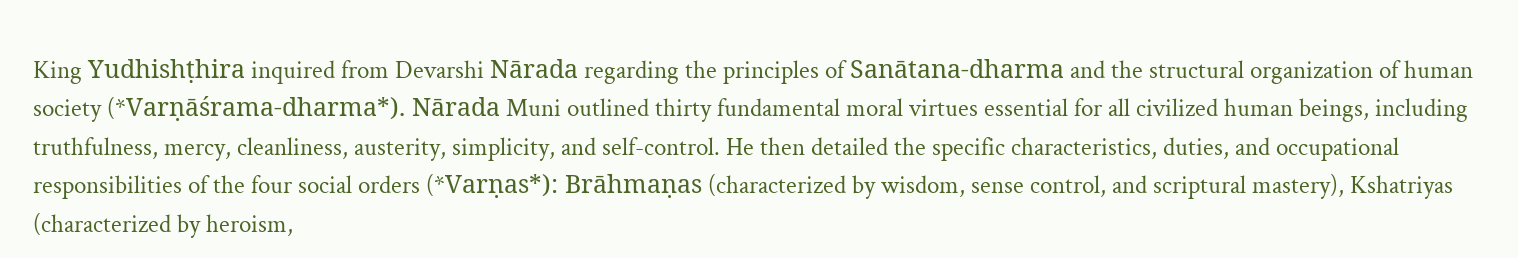King Yudhishṭhira inquired from Devarshi Nārada regarding the principles of Sanātana-dharma and the structural organization of human society (*Varṇāśrama-dharma*). Nārada Muni outlined thirty fundamental moral virtues essential for all civilized human beings, including truthfulness, mercy, cleanliness, austerity, simplicity, and self-control. He then detailed the specific characteristics, duties, and occupational responsibilities of the four social orders (*Varṇas*): Brāhmaṇas (characterized by wisdom, sense control, and scriptural mastery), Kshatriyas (characterized by heroism,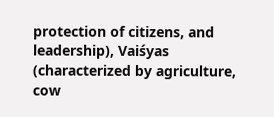protection of citizens, and leadership), Vaiśyas (characterized by agriculture, cow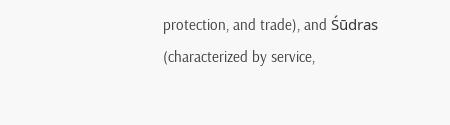protection, and trade), and Śūdras (characterized by service,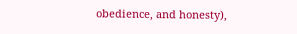obedience, and honesty),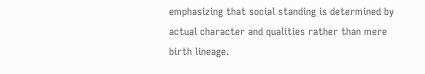emphasizing that social standing is determined by actual character and qualities rather than mere birth lineage.